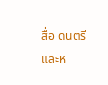สื่อ ดนตรี และห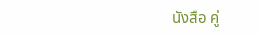นังสือ คู่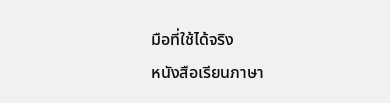มือที่ใช้ได้จริง
หนังสือเรียนภาษา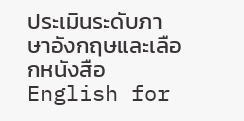ประเมินระดับภาษาอังกฤษและเลือกหนังสือ English for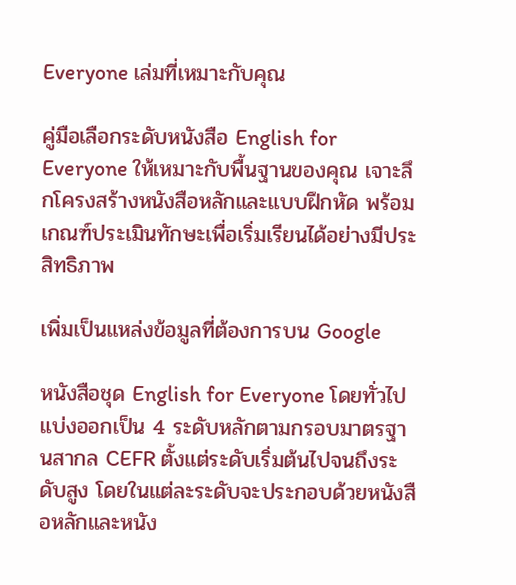Everyone เล่มที่เหมาะกับคุณ

คู่มือเลือกระดับหนังสือ English for Everyone ให้เหมาะกับพื้นฐานของคุณ เจาะลึกโครงสร้างหนังสือหลักและแบบฝึกหัด พร้อมเกณฑ์ประเมินทักษะเพื่อเริ่มเรียนได้อย่างมีประสิทธิภาพ

เพิ่มเป็นแหล่งข้อมูลที่ต้องการบน Google

หนังสือชุด English for Everyone โดยทั่วไปแบ่งออกเป็น 4 ระดับหลักตามกรอบมาตรฐานสากล CEFR ตั้งแต่ระดับเริ่มต้นไปจนถึงระดับสูง โดยในแต่ละระดับจะประกอบด้วยหนังสือหลักและหนัง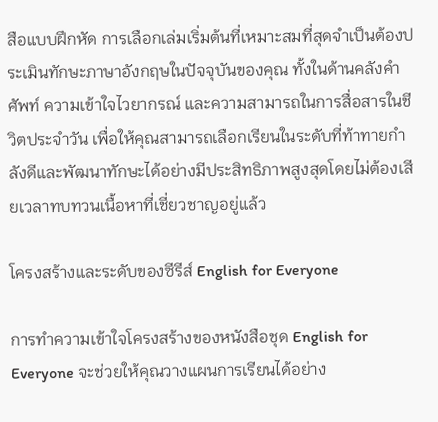สือแบบฝึกหัด การเลือกเล่มเริ่มต้นที่เหมาะสมที่สุดจำเป็นต้องประเมินทักษะภาษาอังกฤษในปัจจุบันของคุณ ทั้งในด้านคลังคำศัพท์ ความเข้าใจไวยากรณ์ และความสามารถในการสื่อสารในชีวิตประจำวัน เพื่อให้คุณสามารถเลือกเรียนในระดับที่ท้าทายกำลังดีและพัฒนาทักษะได้อย่างมีประสิทธิภาพสูงสุดโดยไม่ต้องเสียเวลาทบทวนเนื้อหาที่เชี่ยวชาญอยู่แล้ว

โครงสร้างและระดับของซีรีส์ English for Everyone

การทำความเข้าใจโครงสร้างของหนังสือชุด English for Everyone จะช่วยให้คุณวางแผนการเรียนได้อย่าง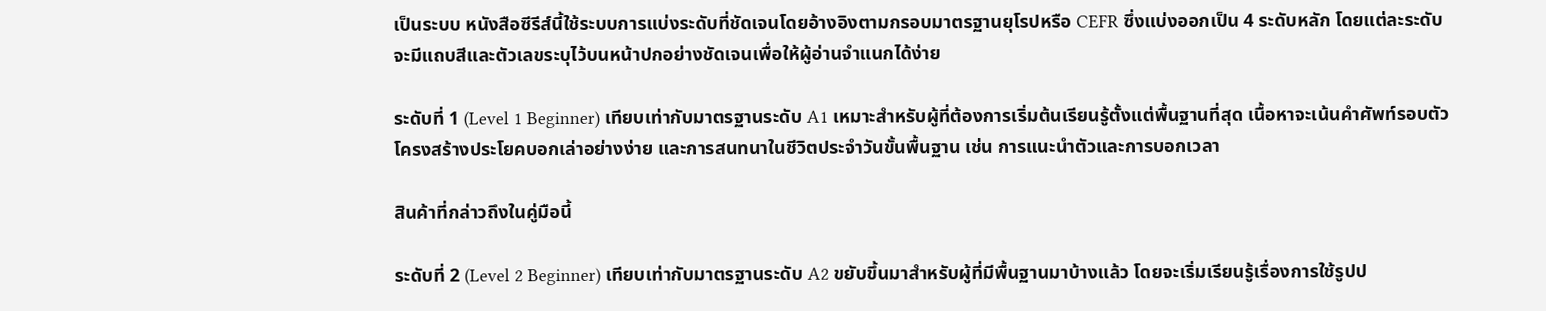เป็นระบบ หนังสือซีรีส์นี้ใช้ระบบการแบ่งระดับที่ชัดเจนโดยอ้างอิงตามกรอบมาตรฐานยุโรปหรือ CEFR ซึ่งแบ่งออกเป็น 4 ระดับหลัก โดยแต่ละระดับจะมีแถบสีและตัวเลขระบุไว้บนหน้าปกอย่างชัดเจนเพื่อให้ผู้อ่านจำแนกได้ง่าย

ระดับที่ 1 (Level 1 Beginner) เทียบเท่ากับมาตรฐานระดับ A1 เหมาะสำหรับผู้ที่ต้องการเริ่มต้นเรียนรู้ตั้งแต่พื้นฐานที่สุด เนื้อหาจะเน้นคำศัพท์รอบตัว โครงสร้างประโยคบอกเล่าอย่างง่าย และการสนทนาในชีวิตประจำวันขั้นพื้นฐาน เช่น การแนะนำตัวและการบอกเวลา

สินค้าที่กล่าวถึงในคู่มือนี้

ระดับที่ 2 (Level 2 Beginner) เทียบเท่ากับมาตรฐานระดับ A2 ขยับขึ้นมาสำหรับผู้ที่มีพื้นฐานมาบ้างแล้ว โดยจะเริ่มเรียนรู้เรื่องการใช้รูปป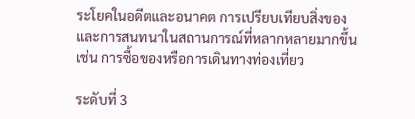ระโยคในอดีตและอนาคต การเปรียบเทียบสิ่งของ และการสนทนาในสถานการณ์ที่หลากหลายมากขึ้น เช่น การซื้อของหรือการเดินทางท่องเที่ยว

ระดับที่ 3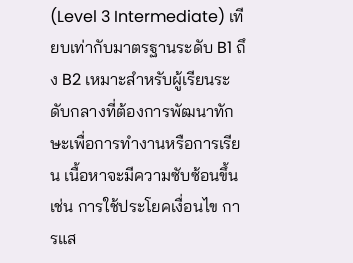(Level 3 Intermediate) เทียบเท่ากับมาตรฐานระดับ B1 ถึง B2 เหมาะสำหรับผู้เรียนระดับกลางที่ต้องการพัฒนาทักษะเพื่อการทำงานหรือการเรียน เนื้อหาจะมีความซับซ้อนขึ้น เช่น การใช้ประโยคเงื่อนไข การแส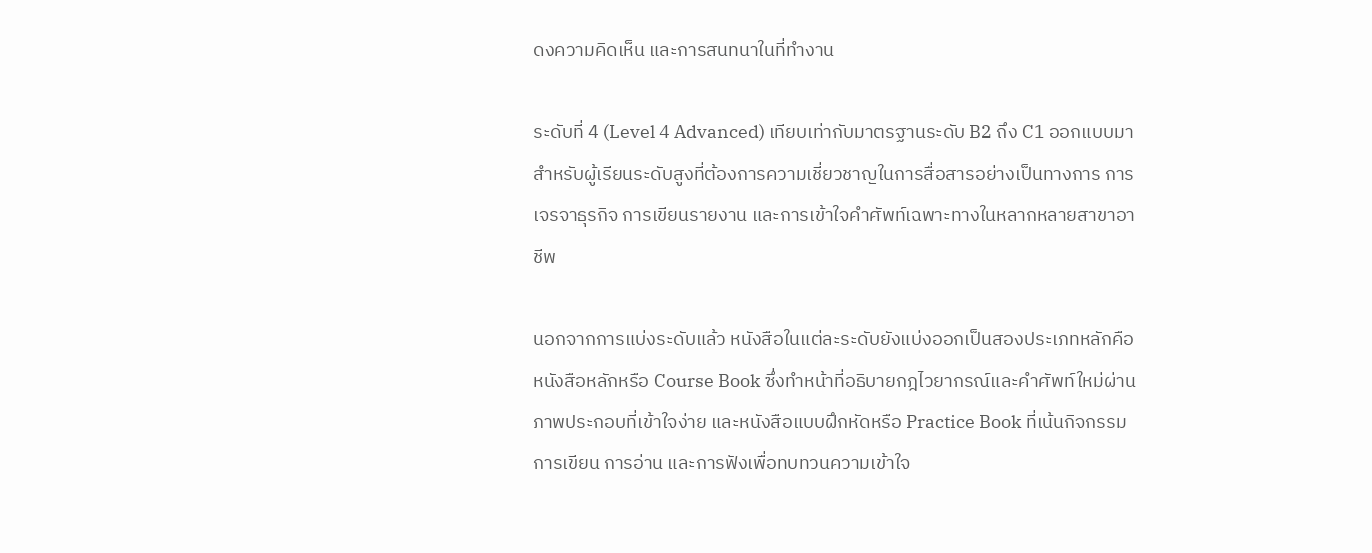ดงความคิดเห็น และการสนทนาในที่ทำงาน

ระดับที่ 4 (Level 4 Advanced) เทียบเท่ากับมาตรฐานระดับ B2 ถึง C1 ออกแบบมาสำหรับผู้เรียนระดับสูงที่ต้องการความเชี่ยวชาญในการสื่อสารอย่างเป็นทางการ การเจรจาธุรกิจ การเขียนรายงาน และการเข้าใจคำศัพท์เฉพาะทางในหลากหลายสาขาอาชีพ

นอกจากการแบ่งระดับแล้ว หนังสือในแต่ละระดับยังแบ่งออกเป็นสองประเภทหลักคือ หนังสือหลักหรือ Course Book ซึ่งทำหน้าที่อธิบายกฎไวยากรณ์และคำศัพท์ใหม่ผ่านภาพประกอบที่เข้าใจง่าย และหนังสือแบบฝึกหัดหรือ Practice Book ที่เน้นกิจกรรมการเขียน การอ่าน และการฟังเพื่อทบทวนความเข้าใจ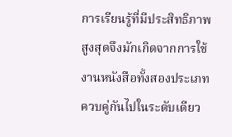การเรียนรู้ที่มีประสิทธิภาพสูงสุดจึงมักเกิดจากการใช้งานหนังสือทั้งสองประเภทควบคู่กันไปในระดับเดียว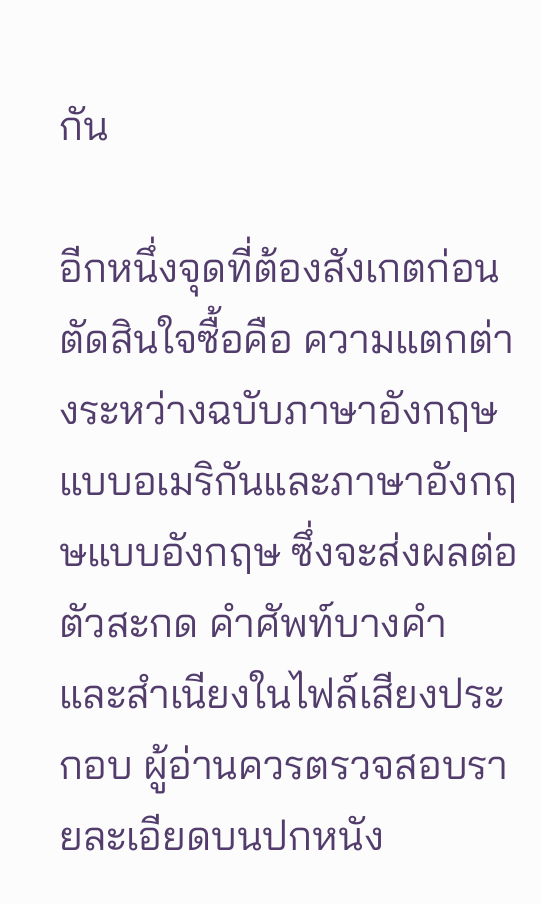กัน

อีกหนึ่งจุดที่ต้องสังเกตก่อนตัดสินใจซื้อคือ ความแตกต่างระหว่างฉบับภาษาอังกฤษแบบอเมริกันและภาษาอังกฤษแบบอังกฤษ ซึ่งจะส่งผลต่อตัวสะกด คำศัพท์บางคำ และสำเนียงในไฟล์เสียงประกอบ ผู้อ่านควรตรวจสอบรายละเอียดบนปกหนัง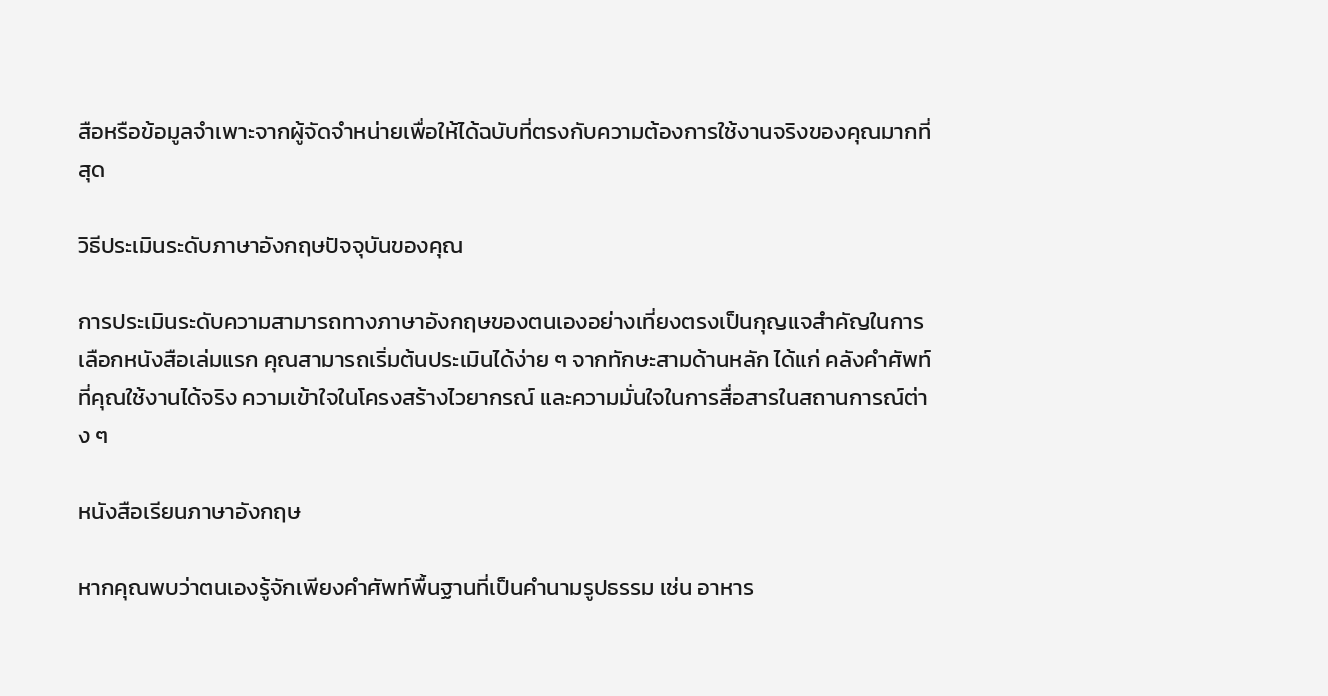สือหรือข้อมูลจำเพาะจากผู้จัดจำหน่ายเพื่อให้ได้ฉบับที่ตรงกับความต้องการใช้งานจริงของคุณมากที่สุด

วิธีประเมินระดับภาษาอังกฤษปัจจุบันของคุณ

การประเมินระดับความสามารถทางภาษาอังกฤษของตนเองอย่างเที่ยงตรงเป็นกุญแจสำคัญในการเลือกหนังสือเล่มแรก คุณสามารถเริ่มต้นประเมินได้ง่าย ๆ จากทักษะสามด้านหลัก ได้แก่ คลังคำศัพท์ที่คุณใช้งานได้จริง ความเข้าใจในโครงสร้างไวยากรณ์ และความมั่นใจในการสื่อสารในสถานการณ์ต่าง ๆ

หนังสือเรียนภาษาอังกฤษ

หากคุณพบว่าตนเองรู้จักเพียงคำศัพท์พื้นฐานที่เป็นคำนามรูปธรรม เช่น อาหาร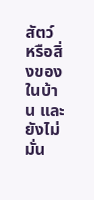สัตว์ หรือสิ่งของในบ้าน และยังไม่มั่น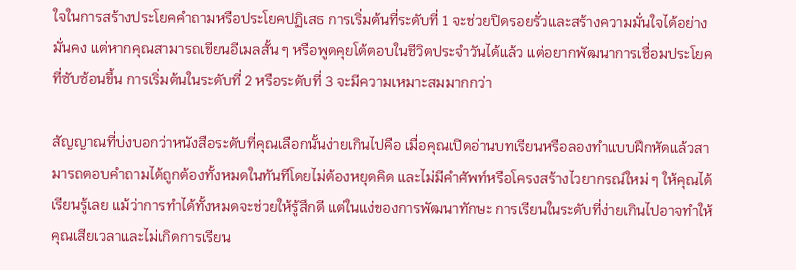ใจในการสร้างประโยคคำถามหรือประโยคปฏิเสธ การเริ่มต้นที่ระดับที่ 1 จะช่วยปิดรอยรั่วและสร้างความมั่นใจได้อย่างมั่นคง แต่หากคุณสามารถเขียนอีเมลสั้น ๆ หรือพูดคุยโต้ตอบในชีวิตประจำวันได้แล้ว แต่อยากพัฒนาการเชื่อมประโยคที่ซับซ้อนขึ้น การเริ่มต้นในระดับที่ 2 หรือระดับที่ 3 จะมีความเหมาะสมมากกว่า

สัญญาณที่บ่งบอกว่าหนังสือระดับที่คุณเลือกนั้นง่ายเกินไปคือ เมื่อคุณเปิดอ่านบทเรียนหรือลองทำแบบฝึกหัดแล้วสามารถตอบคำถามได้ถูกต้องทั้งหมดในทันทีโดยไม่ต้องหยุดคิด และไม่มีคำศัพท์หรือโครงสร้างไวยากรณ์ใหม่ ๆ ให้คุณได้เรียนรู้เลย แม้ว่าการทำได้ทั้งหมดจะช่วยให้รู้สึกดี แต่ในแง่ของการพัฒนาทักษะ การเรียนในระดับที่ง่ายเกินไปอาจทำให้คุณเสียเวลาและไม่เกิดการเรียน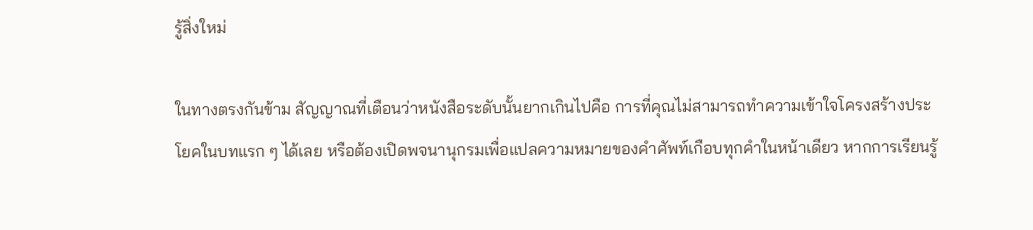รู้สิ่งใหม่

ในทางตรงกันข้าม สัญญาณที่เตือนว่าหนังสือระดับนั้นยากเกินไปคือ การที่คุณไม่สามารถทำความเข้าใจโครงสร้างประโยคในบทแรก ๆ ได้เลย หรือต้องเปิดพจนานุกรมเพื่อแปลความหมายของคำศัพท์เกือบทุกคำในหน้าเดียว หากการเรียนรู้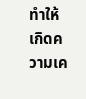ทำให้เกิดความเค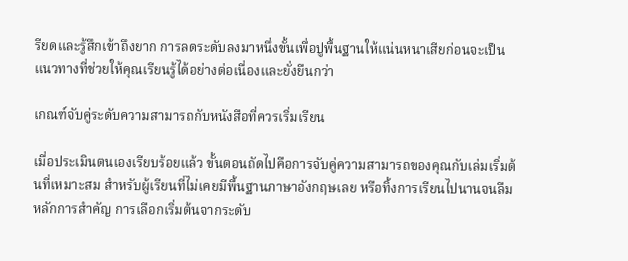รียดและรู้สึกเข้าถึงยาก การลดระดับลงมาหนึ่งขั้นเพื่อปูพื้นฐานให้แน่นหนาเสียก่อนจะเป็นแนวทางที่ช่วยให้คุณเรียนรู้ได้อย่างต่อเนื่องและยั่งยืนกว่า

เกณฑ์จับคู่ระดับความสามารถกับหนังสือที่ควรเริ่มเรียน

เมื่อประเมินตนเองเรียบร้อยแล้ว ขั้นตอนถัดไปคือการจับคู่ความสามารถของคุณกับเล่มเริ่มต้นที่เหมาะสม สำหรับผู้เรียนที่ไม่เคยมีพื้นฐานภาษาอังกฤษเลย หรือทิ้งการเรียนไปนานจนลืมหลักการสำคัญ การเลือกเริ่มต้นจากระดับ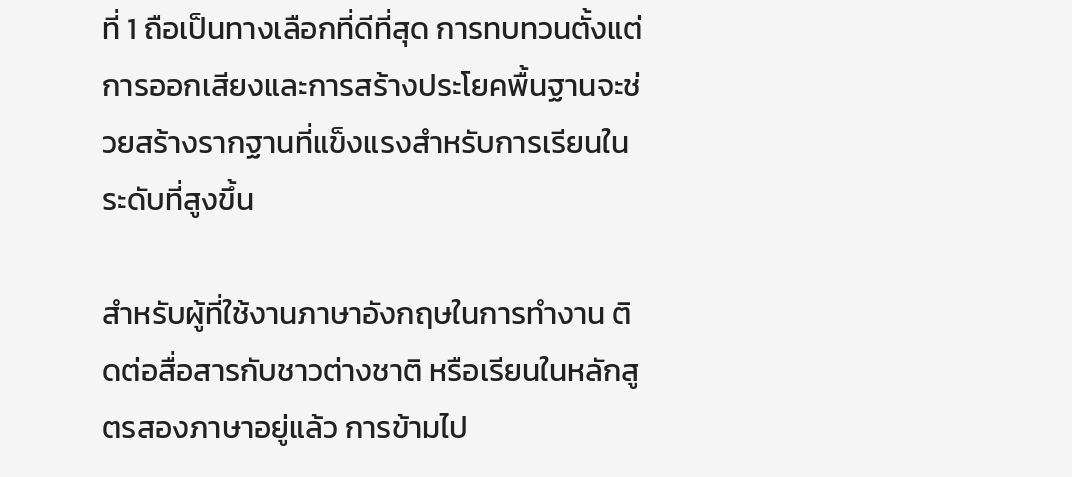ที่ 1 ถือเป็นทางเลือกที่ดีที่สุด การทบทวนตั้งแต่การออกเสียงและการสร้างประโยคพื้นฐานจะช่วยสร้างรากฐานที่แข็งแรงสำหรับการเรียนในระดับที่สูงขึ้น

สำหรับผู้ที่ใช้งานภาษาอังกฤษในการทำงาน ติดต่อสื่อสารกับชาวต่างชาติ หรือเรียนในหลักสูตรสองภาษาอยู่แล้ว การข้ามไป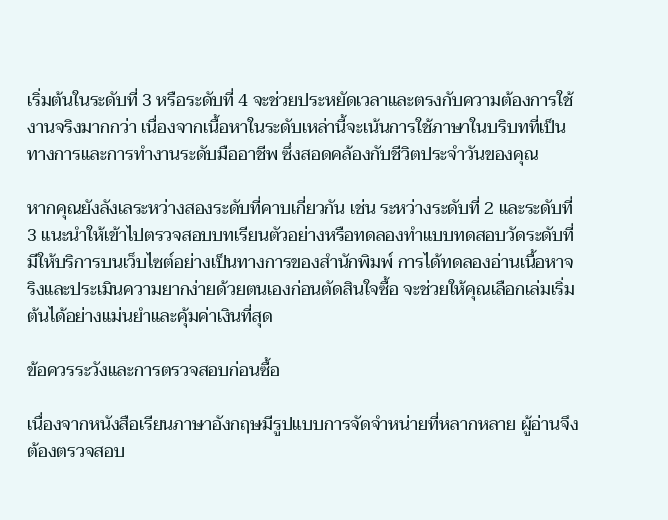เริ่มต้นในระดับที่ 3 หรือระดับที่ 4 จะช่วยประหยัดเวลาและตรงกับความต้องการใช้งานจริงมากกว่า เนื่องจากเนื้อหาในระดับเหล่านี้จะเน้นการใช้ภาษาในบริบทที่เป็นทางการและการทำงานระดับมืออาชีพ ซึ่งสอดคล้องกับชีวิตประจำวันของคุณ

หากคุณยังลังเลระหว่างสองระดับที่คาบเกี่ยวกัน เช่น ระหว่างระดับที่ 2 และระดับที่ 3 แนะนำให้เข้าไปตรวจสอบบทเรียนตัวอย่างหรือทดลองทำแบบทดสอบวัดระดับที่มีให้บริการบนเว็บไซต์อย่างเป็นทางการของสำนักพิมพ์ การได้ทดลองอ่านเนื้อหาจริงและประเมินความยากง่ายด้วยตนเองก่อนตัดสินใจซื้อ จะช่วยให้คุณเลือกเล่มเริ่มต้นได้อย่างแม่นยำและคุ้มค่าเงินที่สุด

ข้อควรระวังและการตรวจสอบก่อนซื้อ

เนื่องจากหนังสือเรียนภาษาอังกฤษมีรูปแบบการจัดจำหน่ายที่หลากหลาย ผู้อ่านจึงต้องตรวจสอบ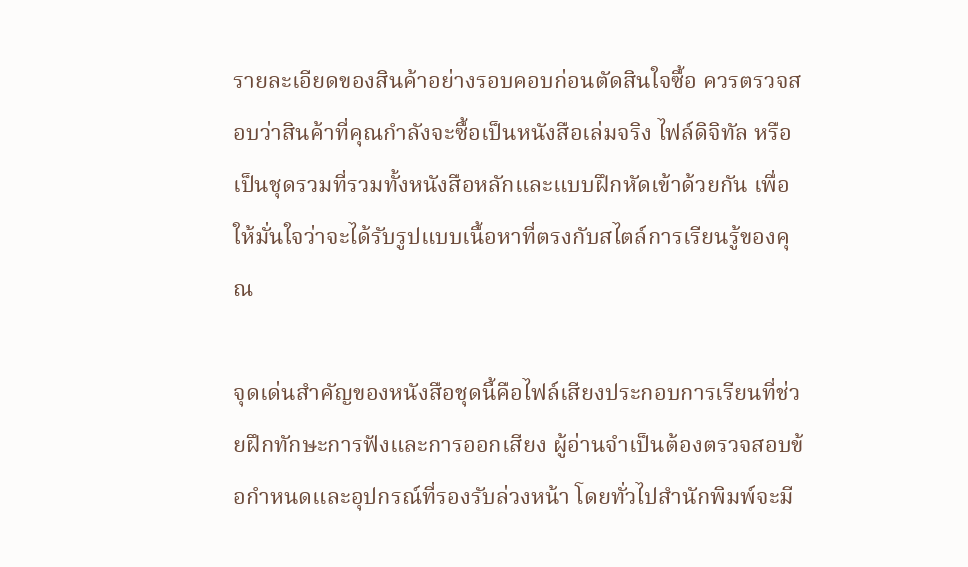รายละเอียดของสินค้าอย่างรอบคอบก่อนตัดสินใจซื้อ ควรตรวจสอบว่าสินค้าที่คุณกำลังจะซื้อเป็นหนังสือเล่มจริง ไฟล์ดิจิทัล หรือเป็นชุดรวมที่รวมทั้งหนังสือหลักและแบบฝึกหัดเข้าด้วยกัน เพื่อให้มั่นใจว่าจะได้รับรูปแบบเนื้อหาที่ตรงกับสไตล์การเรียนรู้ของคุณ

จุดเด่นสำคัญของหนังสือชุดนี้คือไฟล์เสียงประกอบการเรียนที่ช่วยฝึกทักษะการฟังและการออกเสียง ผู้อ่านจำเป็นต้องตรวจสอบข้อกำหนดและอุปกรณ์ที่รองรับล่วงหน้า โดยทั่วไปสำนักพิมพ์จะมี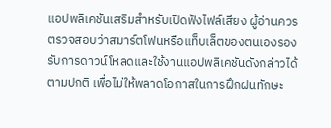แอปพลิเคชันเสริมสำหรับเปิดฟังไฟล์เสียง ผู้อ่านควรตรวจสอบว่าสมาร์ตโฟนหรือแท็บเล็ตของตนเองรองรับการดาวน์โหลดและใช้งานแอปพลิเคชันดังกล่าวได้ตามปกติ เพื่อไม่ให้พลาดโอกาสในการฝึกฝนทักษะ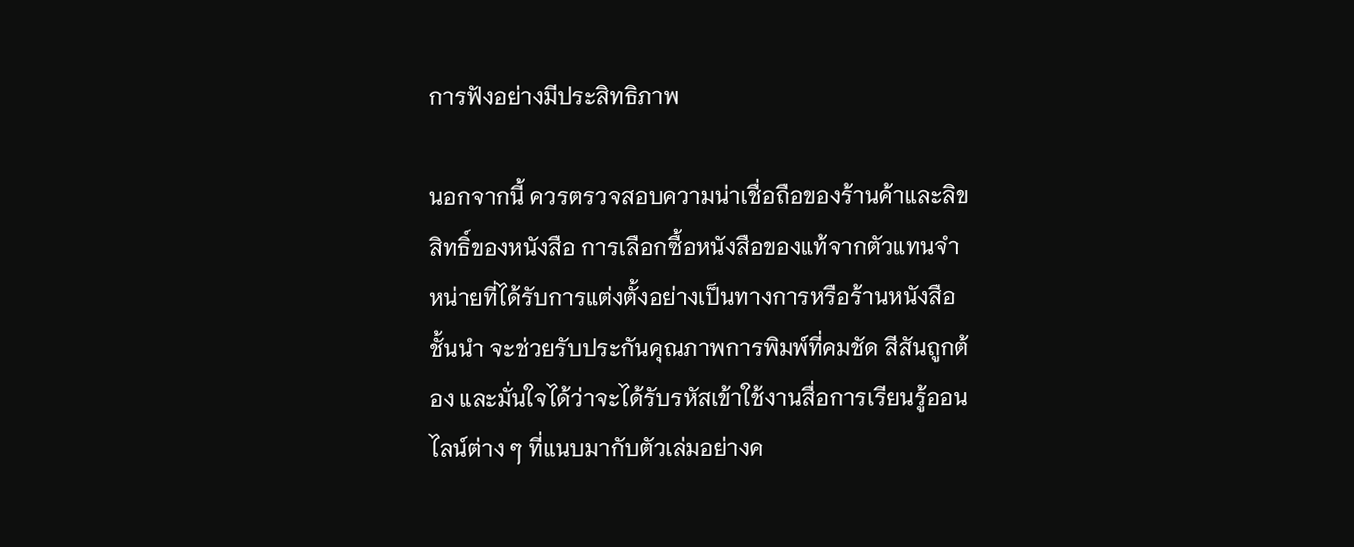การฟังอย่างมีประสิทธิภาพ

นอกจากนี้ ควรตรวจสอบความน่าเชื่อถือของร้านค้าและลิขสิทธิ์ของหนังสือ การเลือกซื้อหนังสือของแท้จากตัวแทนจำหน่ายที่ได้รับการแต่งตั้งอย่างเป็นทางการหรือร้านหนังสือชั้นนำ จะช่วยรับประกันคุณภาพการพิมพ์ที่คมชัด สีสันถูกต้อง และมั่นใจได้ว่าจะได้รับรหัสเข้าใช้งานสื่อการเรียนรู้ออนไลน์ต่าง ๆ ที่แนบมากับตัวเล่มอย่างค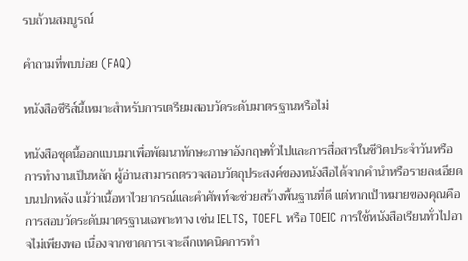รบถ้วนสมบูรณ์

คำถามที่พบบ่อย (FAQ)

หนังสือซีรีส์นี้เหมาะสำหรับการเตรียมสอบวัดระดับมาตรฐานหรือไม่

หนังสือชุดนี้ออกแบบมาเพื่อพัฒนาทักษะภาษาอังกฤษทั่วไปและการสื่อสารในชีวิตประจำวันหรือการทำงานเป็นหลัก ผู้อ่านสามารถตรวจสอบวัตถุประสงค์ของหนังสือได้จากคำนำหรือรายละเอียดบนปกหลัง แม้ว่าเนื้อหาไวยากรณ์และคำศัพท์จะช่วยสร้างพื้นฐานที่ดี แต่หากเป้าหมายของคุณคือการสอบวัดระดับมาตรฐานเฉพาะทาง เช่น IELTS, TOEFL หรือ TOEIC การใช้หนังสือเรียนทั่วไปอาจไม่เพียงพอ เนื่องจากขาดการเจาะลึกเทคนิคการทำ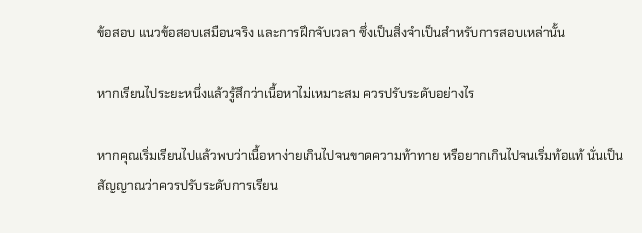ข้อสอบ แนวข้อสอบเสมือนจริง และการฝึกจับเวลา ซึ่งเป็นสิ่งจำเป็นสำหรับการสอบเหล่านั้น

หากเรียนไประยะหนึ่งแล้วรู้สึกว่าเนื้อหาไม่เหมาะสม ควรปรับระดับอย่างไร

หากคุณเริ่มเรียนไปแล้วพบว่าเนื้อหาง่ายเกินไปจนขาดความท้าทาย หรือยากเกินไปจนเริ่มท้อแท้ นั่นเป็นสัญญาณว่าควรปรับระดับการเรียน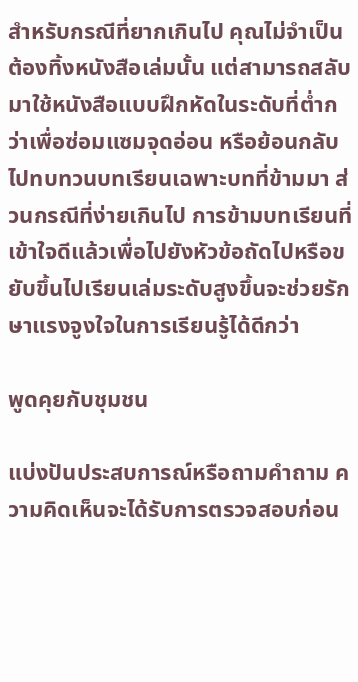สำหรับกรณีที่ยากเกินไป คุณไม่จำเป็นต้องทิ้งหนังสือเล่มนั้น แต่สามารถสลับมาใช้หนังสือแบบฝึกหัดในระดับที่ต่ำกว่าเพื่อซ่อมแซมจุดอ่อน หรือย้อนกลับไปทบทวนบทเรียนเฉพาะบทที่ข้ามมา ส่วนกรณีที่ง่ายเกินไป การข้ามบทเรียนที่เข้าใจดีแล้วเพื่อไปยังหัวข้อถัดไปหรือขยับขึ้นไปเรียนเล่มระดับสูงขึ้นจะช่วยรักษาแรงจูงใจในการเรียนรู้ได้ดีกว่า

พูดคุยกับชุมชน

แบ่งปันประสบการณ์หรือถามคำถาม ความคิดเห็นจะได้รับการตรวจสอบก่อน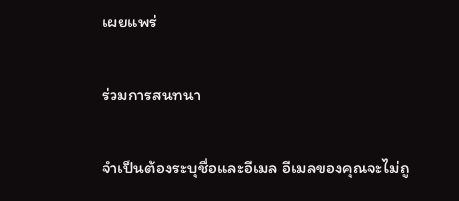เผยแพร่

ร่วมการสนทนา

จำเป็นต้องระบุชื่อและอีเมล อีเมลของคุณจะไม่ถู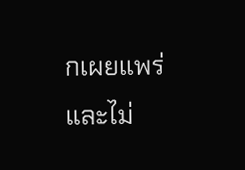กเผยแพร่ และไม่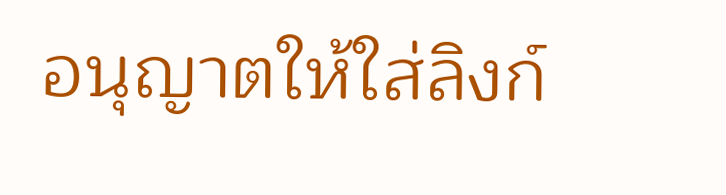อนุญาตให้ใส่ลิงก์